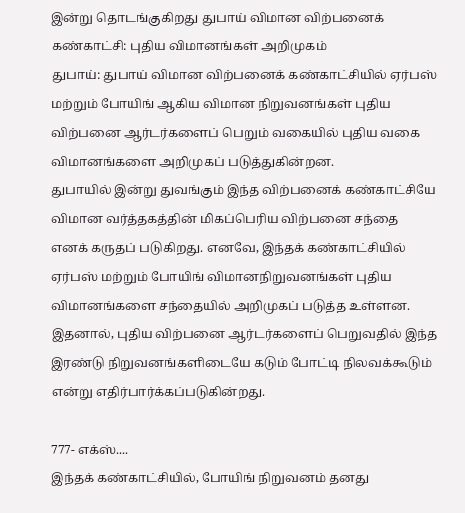இன்று தொடங்குகிறது துபாய் விமான விற்பனைக் கண்காட்சி: புதிய விமானங்கள் அறிமுகம்
துபாய்: துபாய் விமான விற்பனைக் கண்காட்சியில் ஏர்பஸ் மற்றும் போயிங் ஆகிய விமான நிறுவனங்கள் புதிய விற்பனை ஆர்டர்களைப் பெறும் வகையில் புதிய வகை விமானங்களை அறிமுகப் படுத்துகின்றன.
துபாயில் இன்று துவங்கும் இந்த விற்பனைக் கண்காட்சியே விமான வர்த்தகத்தின் மிகப்பெரிய விற்பனை சந்தை எனக் கருதப் படுகிறது. எனவே, இந்தக் கண்காட்சியில் ஏர்பஸ் மற்றும் போயிங் விமானநிறுவனங்கள் புதிய விமானங்களை சந்தையில் அறிமுகப் படுத்த உள்ளன.
இதனால், புதிய விற்பனை ஆர்டர்களைப் பெறுவதில் இந்த இரண்டு நிறுவனங்களிடையே கடும் போட்டி நிலவக்கூடும் என்று எதிர்பார்க்கப்படுகின்றது.

777- எக்ஸ்....
இந்தக் கண்காட்சியில், போயிங் நிறுவனம் தனது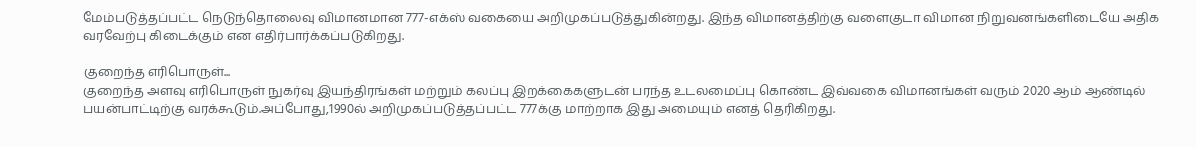மேம்படுத்தப்பட்ட நெடுந்தொலைவு விமானமான 777-எக்ஸ் வகையை அறிமுகப்படுத்துகின்றது. இந்த விமானத்திற்கு வளைகுடா விமான நிறுவனங்களிடையே அதிக வரவேற்பு கிடைக்கும் என எதிர்பார்க்கப்படுகிறது.

குறைந்த எரிபொருள்...
குறைந்த அளவு எரிபொருள் நுகர்வு இயந்திரங்கள் மற்றும் கலப்பு இறக்கைகளுடன் பரந்த உடலமைப்பு கொண்ட இவ்வகை விமானங்கள் வரும் 2020 ஆம் ஆண்டில் பயன்பாட்டிற்கு வரக்கூடும்.அப்போது,1990ல் அறிமுகப்படுத்தப்பட்ட 777க்கு மாற்றாக இது அமையும் எனத் தெரிகிறது.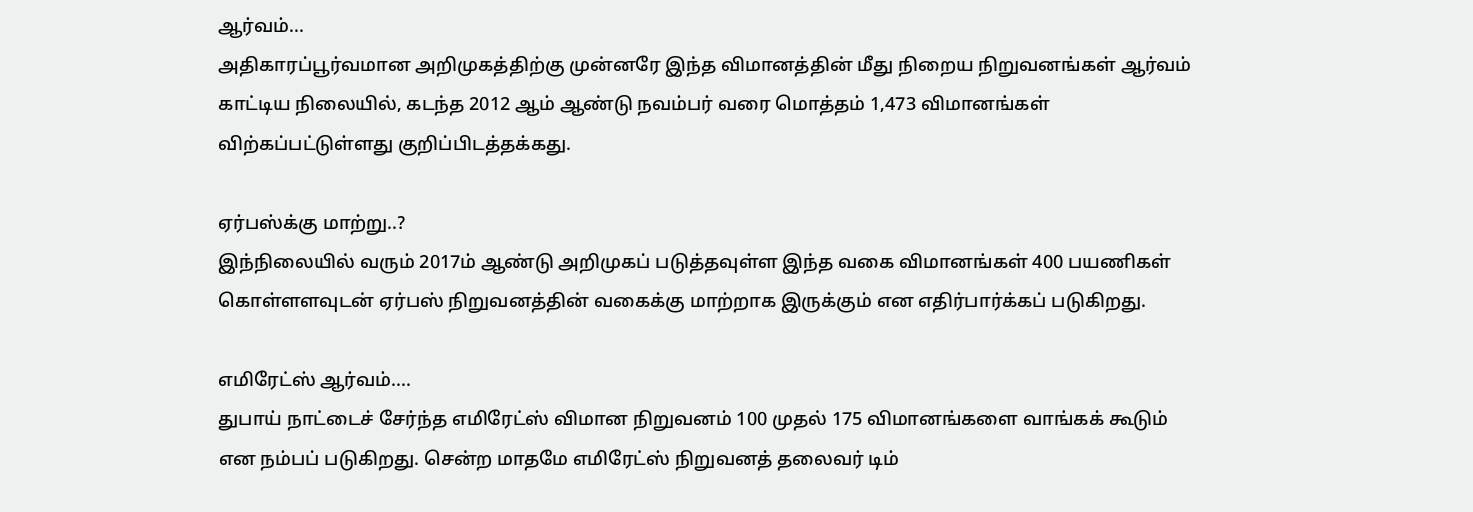ஆர்வம்...
அதிகாரப்பூர்வமான அறிமுகத்திற்கு முன்னரே இந்த விமானத்தின் மீது நிறைய நிறுவனங்கள் ஆர்வம் காட்டிய நிலையில், கடந்த 2012 ஆம் ஆண்டு நவம்பர் வரை மொத்தம் 1,473 விமானங்கள் விற்கப்பட்டுள்ளது குறிப்பிடத்தக்கது.

ஏர்பஸ்க்கு மாற்று..?
இந்நிலையில் வரும் 2017ம் ஆண்டு அறிமுகப் படுத்தவுள்ள இந்த வகை விமானங்கள் 400 பயணிகள் கொள்ளளவுடன் ஏர்பஸ் நிறுவனத்தின் வகைக்கு மாற்றாக இருக்கும் என எதிர்பார்க்கப் படுகிறது.

எமிரேட்ஸ் ஆர்வம்....
துபாய் நாட்டைச் சேர்ந்த எமிரேட்ஸ் விமான நிறுவனம் 100 முதல் 175 விமானங்களை வாங்கக் கூடும் என நம்பப் படுகிறது. சென்ற மாதமே எமிரேட்ஸ் நிறுவனத் தலைவர் டிம்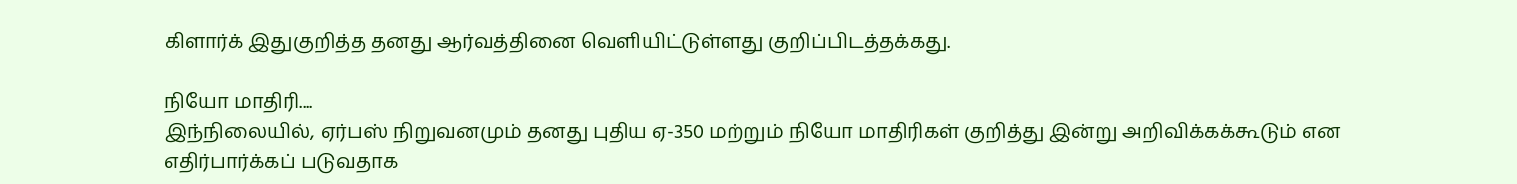கிளார்க் இதுகுறித்த தனது ஆர்வத்தினை வெளியிட்டுள்ளது குறிப்பிடத்தக்கது.

நியோ மாதிரி....
இந்நிலையில், ஏர்பஸ் நிறுவனமும் தனது புதிய ஏ-350 மற்றும் நியோ மாதிரிகள் குறித்து இன்று அறிவிக்கக்கூடும் என எதிர்பார்க்கப் படுவதாக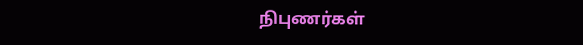நிபுணர்கள்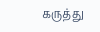கருத்து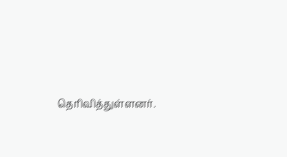தெரிவித்துள்ளனர்.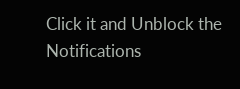Click it and Unblock the Notifications